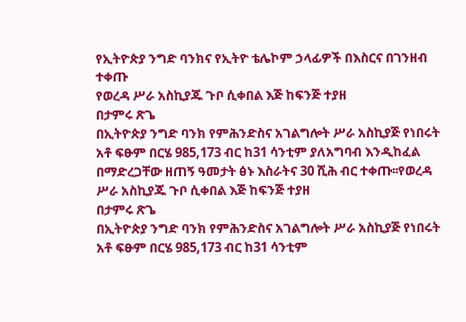የኢትዮጵያ ንግድ ባንክና የኢትዮ ቴሌኮም ኃላፊዎች በእስርና በገንዘብ ተቀጡ
የወረዳ ሥራ አስኪያጁ ጉቦ ሲቀበል እጅ ከፍንጅ ተያዘ
በታምሩ ጽጌ
በኢትዮጵያ ንግድ ባንክ የምሕንድስና አገልግሎት ሥራ አስኪያጅ የነበሩት አቶ ፍፁም በርሄ 985,173 ብር ከ31 ሳንቲም ያለአግባብ እንዲከፈል በማድረጋቸው ዘጠኝ ዓመታት ፅኑ እስራትና 30 ሺሕ ብር ተቀጡ፡፡የወረዳ ሥራ አስኪያጁ ጉቦ ሲቀበል እጅ ከፍንጅ ተያዘ
በታምሩ ጽጌ
በኢትዮጵያ ንግድ ባንክ የምሕንድስና አገልግሎት ሥራ አስኪያጅ የነበሩት አቶ ፍፁም በርሄ 985,173 ብር ከ31 ሳንቲም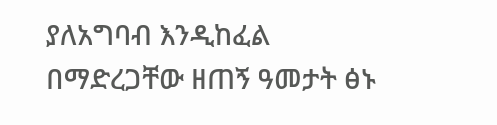ያለአግባብ እንዲከፈል በማድረጋቸው ዘጠኝ ዓመታት ፅኑ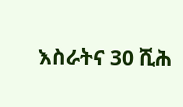እስራትና 30 ሺሕ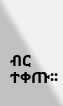ብር ተቀጡ፡፡